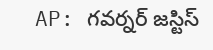AP: గవర్నర్ జస్టిస్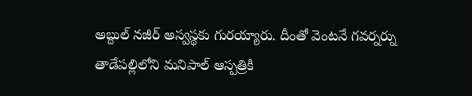అబ్దుల్ నజీర్ అస్వస్థకు గురయ్యారు. దీంతో వెంటనే గవర్నర్ను తాడేపల్లిలోని మనిపాల్ ఆస్పత్రికి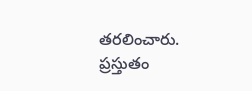తరలించారు. ప్రస్తుతం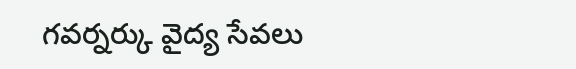గవర్నర్కు వైద్య సేవలు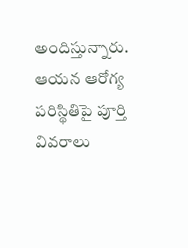అందిస్తున్నారు. ఆయన ఆరోగ్య పరిస్థితిపై పూర్తి వివరాలు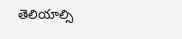తెలియాల్సి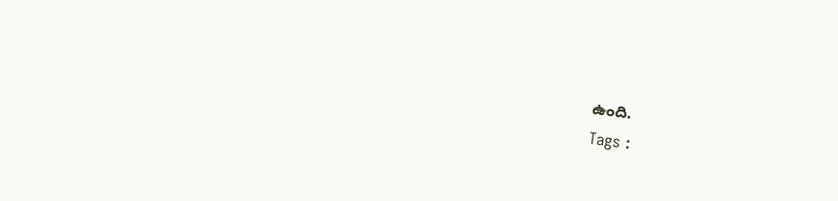ఉంది.
Tags :